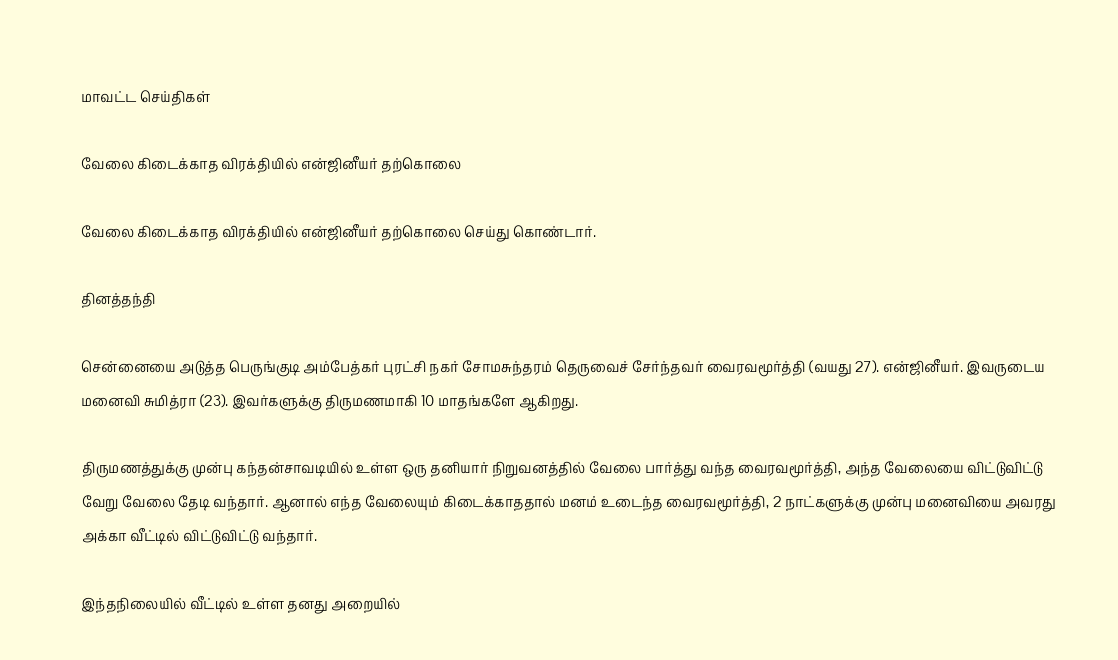மாவட்ட செய்திகள்

வேலை கிடைக்காத விரக்தியில் என்ஜினீயர் தற்கொலை

வேலை கிடைக்காத விரக்தியில் என்ஜினீயர் தற்கொலை செய்து கொண்டார்.

தினத்தந்தி

சென்னையை அடுத்த பெருங்குடி அம்பேத்கர் புரட்சி நகர் சோமசுந்தரம் தெருவைச் சேர்ந்தவர் வைரவமூர்த்தி (வயது 27). என்ஜினீயர். இவருடைய மனைவி சுமித்ரா (23). இவர்களுக்கு திருமணமாகி 10 மாதங்களே ஆகிறது.

திருமணத்துக்கு முன்பு கந்தன்சாவடியில் உள்ள ஒரு தனியார் நிறுவனத்தில் வேலை பார்த்து வந்த வைரவமூர்த்தி, அந்த வேலையை விட்டுவிட்டு வேறு வேலை தேடி வந்தார். ஆனால் எந்த வேலையும் கிடைக்காததால் மனம் உடைந்த வைரவமூர்த்தி, 2 நாட்களுக்கு முன்பு மனைவியை அவரது அக்கா வீட்டில் விட்டுவிட்டு வந்தார்.

இந்தநிலையில் வீட்டில் உள்ள தனது அறையில்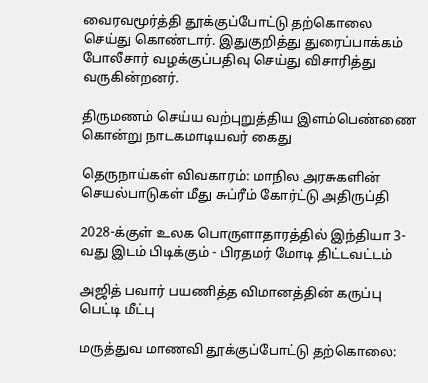வைரவமூர்த்தி தூக்குப்போட்டு தற்கொலை செய்து கொண்டார். இதுகுறித்து துரைப்பாக்கம் போலீசார் வழக்குப்பதிவு செய்து விசாரித்து வருகின்றனர்.

திருமணம் செய்ய வற்புறுத்திய இளம்பெண்ணை கொன்று நாடகமாடியவர் கைது

தெருநாய்கள் விவகாரம்: மாநில அரசுகளின் செயல்பாடுகள் மீது சுப்ரீம் கோர்ட்டு அதிருப்தி

2028-க்குள் உலக பொருளாதாரத்தில் இந்தியா 3-வது இடம் பிடிக்கும் - பிரதமர் மோடி திட்டவட்டம்

அஜித் பவார் பயணித்த விமானத்தின் கருப்பு பெட்டி மீட்பு

மருத்துவ மாணவி தூக்குப்போட்டு தற்கொலை: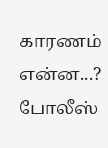காரணம் என்ன...? போலீஸ்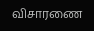விசாரணை